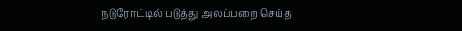நடுரோட்டில் படுத்து அலப்பறை செய்த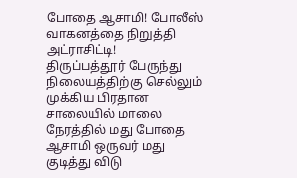போதை ஆசாமி! போலீஸ் வாகனத்தை நிறுத்தி அட்ராசிட்டி!
திருப்பத்தூர் பேருந்து நிலையத்திற்கு செல்லும் முக்கிய பிரதான சாலையில் மாலை நேரத்தில் மது போதை ஆசாமி ஒருவர் மது குடித்து விடு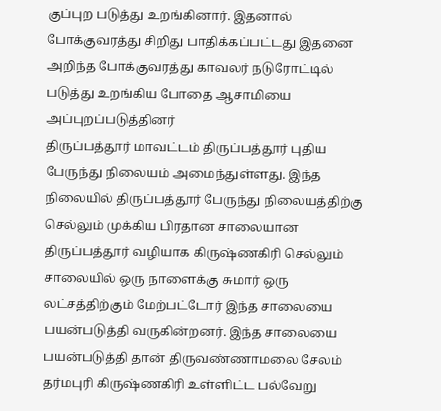குப்புற படுத்து உறங்கினார். இதனால் போக்குவரத்து சிறிது பாதிக்கப்பட்டது இதனை அறிந்த போக்குவரத்து காவலர் நடுரோட்டில் படுத்து உறங்கிய போதை ஆசாமியை அப்புறப்படுத்தினர்
திருப்பத்தூர் மாவட்டம் திருப்பத்தூர் புதிய பேருந்து நிலையம் அமைந்துள்ளது. இந்த நிலையில் திருப்பத்தூர் பேருந்து நிலையத்திற்கு செல்லும் முக்கிய பிரதான சாலையான திருப்பத்தூர் வழியாக கிருஷ்ணகிரி செல்லும் சாலையில் ஒரு நாளைக்கு சுமார் ஒரு லட்சத்திற்கும் மேற்பட்டோர் இந்த சாலையை பயன்படுத்தி வருகின்றனர். இந்த சாலையை பயன்படுத்தி தான் திருவண்ணாமலை சேலம் தர்மபுரி கிருஷ்ணகிரி உள்ளிட்ட பல்வேறு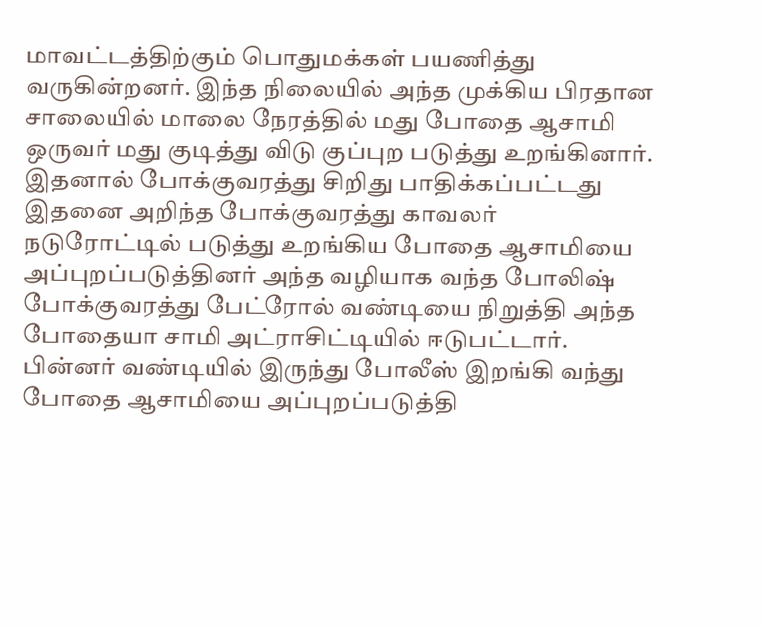மாவட்டத்திற்கும் பொதுமக்கள் பயணித்து வருகின்றனர். இந்த நிலையில் அந்த முக்கிய பிரதான சாலையில் மாலை நேரத்தில் மது போதை ஆசாமி ஒருவர் மது குடித்து விடு குப்புற படுத்து உறங்கினார். இதனால் போக்குவரத்து சிறிது பாதிக்கப்பட்டது இதனை அறிந்த போக்குவரத்து காவலர் நடுரோட்டில் படுத்து உறங்கிய போதை ஆசாமியை அப்புறப்படுத்தினர் அந்த வழியாக வந்த போலிஷ் போக்குவரத்து பேட்ரோல் வண்டியை நிறுத்தி அந்த போதையா சாமி அட்ராசிட்டியில் ஈடுபட்டார். பின்னர் வண்டியில் இருந்து போலீஸ் இறங்கி வந்து போதை ஆசாமியை அப்புறப்படுத்தி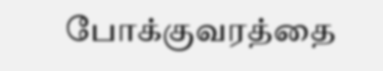போக்குவரத்தை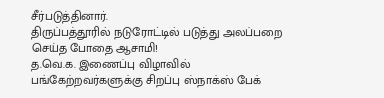சீர்படுத்தினார்.
திருப்பத்தூரில் நடுரோட்டில் படுத்து அலப்பறை செய்த போதை ஆசாமி!
த.வெ.க. இணைப்பு விழாவில் பங்கேற்றவர்களுக்கு சிறப்பு ஸ்நாக்ஸ் பேக்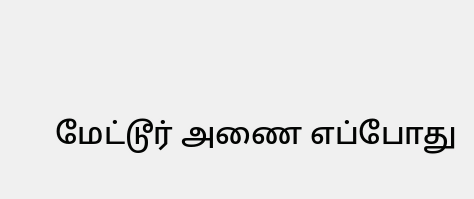மேட்டூர் அணை எப்போது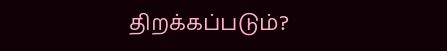திறக்கப்படும்?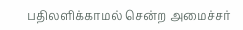பதிலளிக்காமல் சென்ற அமைச்சர்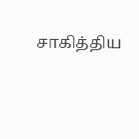சாகித்திய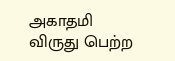அகாதமி விருது பெற்ற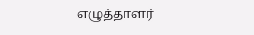எழுத்தாளர்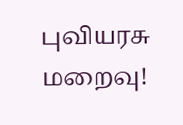புவியரசு மறைவு!